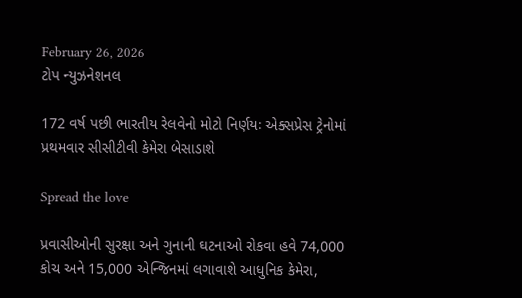February 26, 2026
ટોપ ન્યુઝનેશનલ

172 વર્ષ પછી ભારતીય રેલવેનો મોટો નિર્ણયઃ એક્સપ્રેસ ટ્રેનોમાં પ્રથમવાર સીસીટીવી કેમેરા બેસાડાશે

Spread the love

પ્રવાસીઓની સુરક્ષા અને ગુનાની ઘટનાઓ રોકવા હવે 74,000 કોચ અને 15,000 એન્જિનમાં લગાવાશે આધુનિક કેમેરા,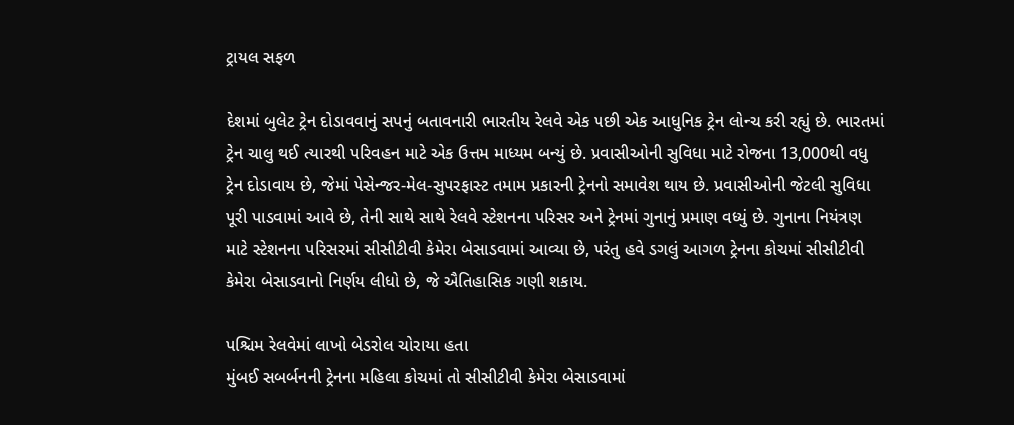ટ્રાયલ સફળ

દેશમાં બુલેટ ટ્રેન દોડાવવાનું સપનું બતાવનારી ભારતીય રેલવે એક પછી એક આધુનિક ટ્રેન લોન્ચ કરી રહ્યું છે. ભારતમાં ટ્રેન ચાલુ થઈ ત્યારથી પરિવહન માટે એક ઉત્તમ માધ્યમ બન્યું છે. પ્રવાસીઓની સુવિધા માટે રોજના 13,000થી વધુ ટ્રેન દોડાવાય છે, જેમાં પેસેન્જર-મેલ-સુપરફાસ્ટ તમામ પ્રકારની ટ્રેનનો સમાવેશ થાય છે. પ્રવાસીઓની જેટલી સુવિધા પૂરી પાડવામાં આવે છે, તેની સાથે સાથે રેલવે સ્ટેશનના પરિસર અને ટ્રેનમાં ગુનાનું પ્રમાણ વધ્યું છે. ગુનાના નિયંત્રણ માટે સ્ટેશનના પરિસરમાં સીસીટીવી કેમેરા બેસાડવામાં આવ્યા છે, પરંતુ હવે ડગલું આગળ ટ્રેનના કોચમાં સીસીટીવી કેમેરા બેસાડવાનો નિર્ણય લીધો છે, જે ઐતિહાસિક ગણી શકાય.

પશ્ચિમ રેલવેમાં લાખો બેડરોલ ચોરાયા હતા
મુંબઈ સબર્બનની ટ્રેનના મહિલા કોચમાં તો સીસીટીવી કેમેરા બેસાડવામાં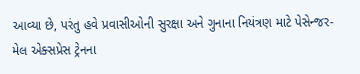આવ્યા છે, પરંતુ હવે પ્રવાસીઓની સુરક્ષા અને ગુનાના નિયંત્રણ માટે પેસેન્જર-મેલ એક્સપ્રેસ ટ્રેનના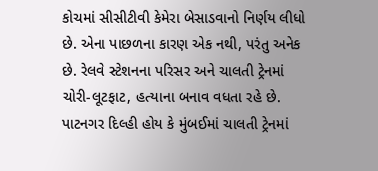કોચમાં સીસીટીવી કેમેરા બેસાડવાનો નિર્ણય લીધો છે. એના પાછળના કારણ એક નથી, પરંતુ અનેક છે. રેલવે સ્ટેશનના પરિસર અને ચાલતી ટ્રેનમાં ચોરી-લૂટફાટ, હત્યાના બનાવ વધતા રહે છે. પાટનગર દિલ્હી હોય કે મુંબઈમાં ચાલતી ટ્રેનમાં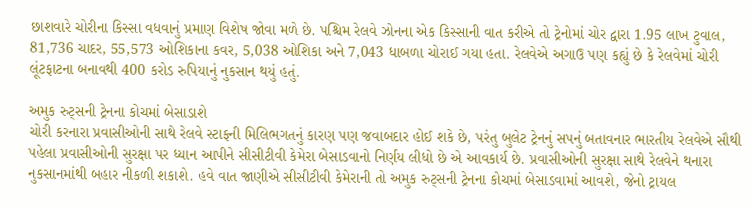છાશવારે ચોરીના કિસ્સા વધવાનું પ્રમાણ વિશેષ જોવા મળે છે. પશ્ચિમ રેલવે ઝોનના એક કિસ્સાની વાત કરીએ તો ટ્રેનોમાં ચોર દ્વારા 1.95 લાખ ટુવાલ, 81,736 ચાદર, 55,573 ઓશિકાના કવર, 5,038 ઓશિકા અને 7,043 ધાબળા ચોરાઈ ગયા હતા. રેલવેએ અગાઉ પણ કહ્યું છે કે રેલવેમાં ચોરી લૂંટફાટના બનાવથી 400 કરોડ રુપિયાનું નુકસાન થયું હતું.

અમુક રુટ્સની ટ્રેનના કોચમાં બેસાડાશે
ચોરી કરનારા પ્રવાસીઓની સાથે રેલવે સ્ટાફની મિલિભગતનું કારણ પણ જવાબદાર હોઈ શકે છે, પરંતુ બુલેટ ટ્રેનનું સપનું બતાવનાર ભારતીય રેલવેએ સૌથી પહેલા પ્રવાસીઓની સુરક્ષા પર ધ્યાન આપીને સીસીટીવી કેમેરા બેસાડવાનો નિર્ણય લીધો છે એ આવકાર્ય છે. પ્રવાસીઓની સુરક્ષા સાથે રેલવેને થનારા નુકસાનમાંથી બહાર નીકળી શકાશે. હવે વાત જાણીએ સીસીટીવી કેમેરાની તો અમુક રુટ્સની ટ્રેનના કોચમાં બેસાડવામાં આવશે, જેનો ટ્રાયલ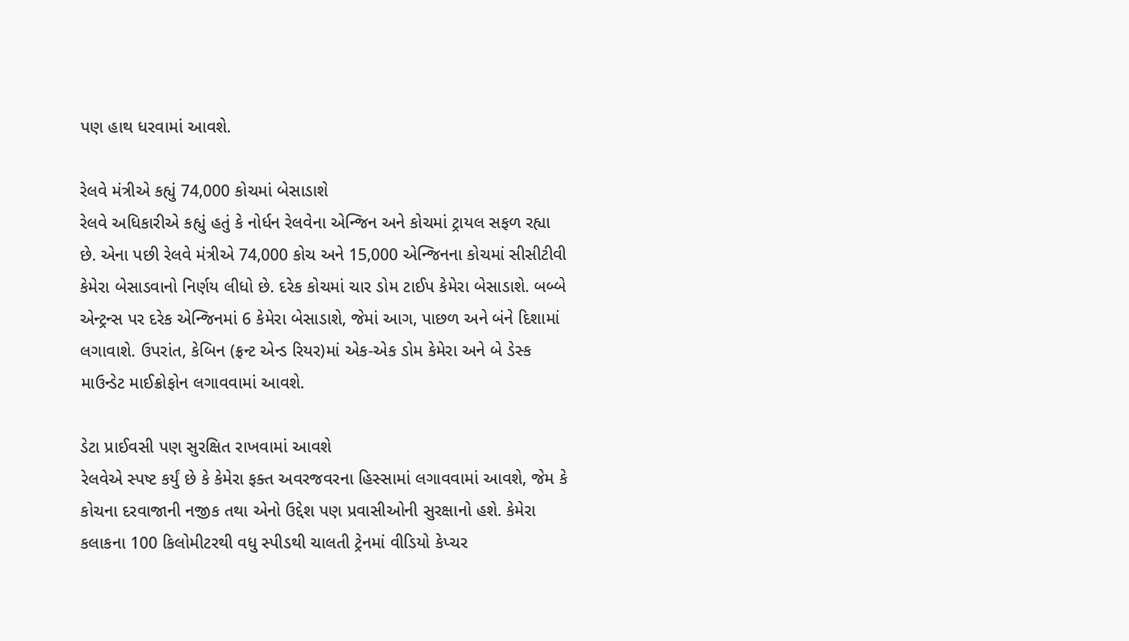પણ હાથ ધરવામાં આવશે.

રેલવે મંત્રીએ કહ્યું 74,000 કોચમાં બેસાડાશે
રેલવે અધિકારીએ કહ્યું હતું કે નોર્ધન રેલવેના એન્જિન અને કોચમાં ટ્રાયલ સફળ રહ્યા છે. એના પછી રેલવે મંત્રીએ 74,000 કોચ અને 15,000 એન્જિનના કોચમાં સીસીટીવી કેમેરા બેસાડવાનો નિર્ણય લીધો છે. દરેક કોચમાં ચાર ડોમ ટાઈપ કેમેરા બેસાડાશે. બબ્બે એન્ટ્રન્સ પર દરેક એન્જિનમાં 6 કેમેરા બેસાડાશે, જેમાં આગ, પાછળ અને બંને દિશામાં લગાવાશે. ઉપરાંત, કેબિન (ફ્રન્ટ એન્ડ રિયર)માં એક-એક ડોમ કેમેરા અને બે ડેસ્ક માઉન્ડેટ માઈક્રોફોન લગાવવામાં આવશે.

ડેટા પ્રાઈવસી પણ સુરક્ષિત રાખવામાં આવશે
રેલવેએ સ્પષ્ટ કર્યું છે કે કેમેરા ફક્ત અવરજવરના હિસ્સામાં લગાવવામાં આવશે, જેમ કે કોચના દરવાજાની નજીક તથા એનો ઉદ્દેશ પણ પ્રવાસીઓની સુરક્ષાનો હશે. કેમેરા કલાકના 100 કિલોમીટરથી વધુ સ્પીડથી ચાલતી ટ્રેનમાં વીડિયો કેપ્ચર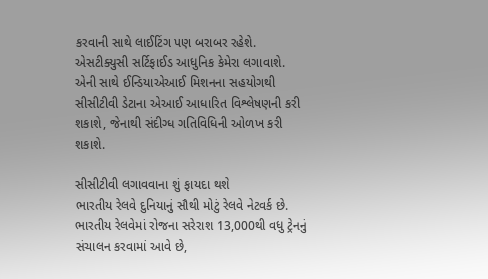કરવાની સાથે લાઈટિંગ પણ બરાબર રહેશે. એસટીક્યુસી સર્ટિફાઈડ આધુનિક કેમેરા લગાવાશે. એની સાથે ઈન્ડિયાએઆઈ મિશનના સહયોગથી સીસીટીવી ડેટાના એઆઈ આધારિત વિશ્લેષણની કરી શકાશે, જેનાથી સંદીગ્ધ ગતિવિધિની ઓળખ કરી શકાશે.

સીસીટીવી લગાવવાના શું ફાયદા થશે
ભારતીય રેલવે દુનિયાનું સૌથી મોટું રેલવે નેટવર્ક છે. ભારતીય રેલવેમાં રોજના સરેરાશ 13,000થી વધુ ટ્રેનનું સંચાલન કરવામાં આવે છે,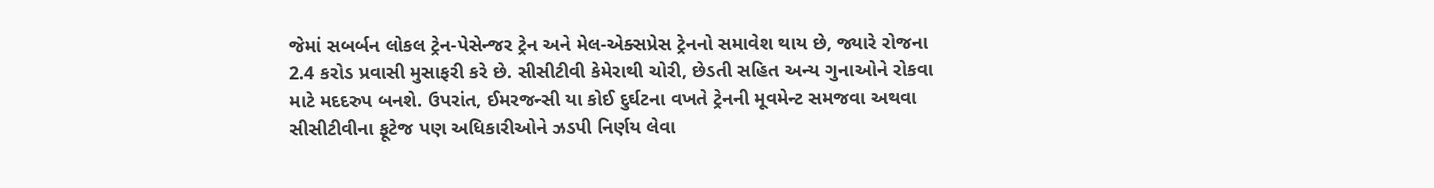જેમાં સબર્બન લોકલ ટ્રેન-પેસેન્જર ટ્રેન અને મેલ-એક્સપ્રેસ ટ્રેનનો સમાવેશ થાય છે, જ્યારે રોજના 2.4 કરોડ પ્રવાસી મુસાફરી કરે છે. સીસીટીવી કેમેરાથી ચોરી, છેડતી સહિત અન્ય ગુનાઓને રોકવા માટે મદદરુપ બનશે. ઉપરાંત, ઈમરજન્સી યા કોઈ દુર્ઘટના વખતે ટ્રેનની મૂવમેન્ટ સમજવા અથવા સીસીટીવીના ફૂટેજ પણ અધિકારીઓને ઝડપી નિર્ણય લેવા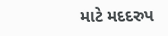માટે મદદરુપ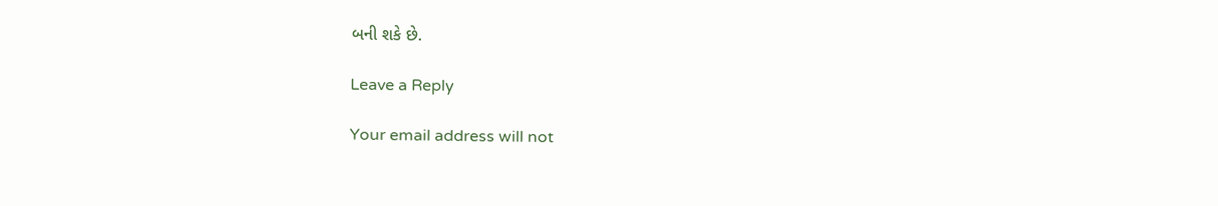બની શકે છે.

Leave a Reply

Your email address will not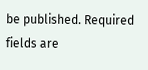be published. Required fields are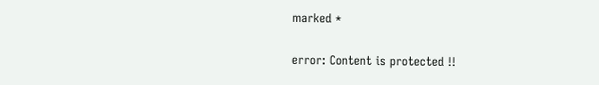marked *

error: Content is protected !!